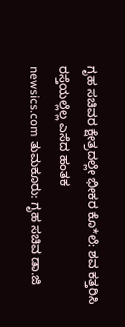ಗೃಹ ಸಚಿವರ ಕ್ಷೇತ್ರದಲ್ಲೇ ಭೀಕರ ಕೊ*ಲೆ: ಶವ ಕತ್ತರಿಸಿ ರಸ್ತೆಯಲ್ಲೆಲ್ಲ ಎಸೆದ ಹಂತಕ
newsics.com ತುಮಕೂರು: ಗೃಹ ಸಚಿವ ಡಾ.ಜಿ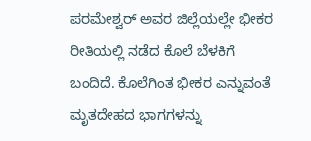ಪರಮೇಶ್ವರ್ ಅವರ ಜಿಲ್ಲೆಯಲ್ಲೇ ಭೀಕರ ರೀತಿಯಲ್ಲಿ ನಡೆದ ಕೊಲೆ ಬೆಳಕಿಗೆ ಬಂದಿದೆ. ಕೊಲೆಗಿಂತ ಭೀಕರ ಎನ್ನುವಂತೆ ಮೃತದೇಹದ ಭಾಗಗಳನ್ನು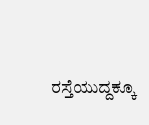ರಸ್ತೆಯುದ್ದಕ್ಕೂ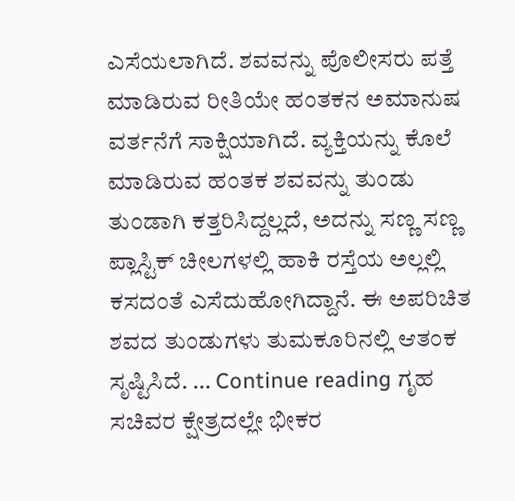ಎಸೆಯಲಾಗಿದೆ. ಶವವನ್ನು ಪೊಲೀಸರು ಪತ್ತೆ ಮಾಡಿರುವ ರೀತಿಯೇ ಹಂತಕನ ಅಮಾನುಷ ವರ್ತನೆಗೆ ಸಾಕ್ಷಿಯಾಗಿದೆ. ವ್ಯಕ್ತಿಯನ್ನು ಕೊಲೆ ಮಾಡಿರುವ ಹಂತಕ ಶವವನ್ನು ತುಂಡು ತುಂಡಾಗಿ ಕತ್ತರಿಸಿದ್ದಲ್ಲದೆ, ಅದನ್ನು ಸಣ್ಣ ಸಣ್ಣ ಪ್ಲಾಸ್ಟಿಕ್ ಚೀಲಗಳಲ್ಲಿ ಹಾಕಿ ರಸ್ತೆಯ ಅಲ್ಲಲ್ಲಿ ಕಸದಂತೆ ಎಸೆದುಹೋಗಿದ್ದಾನೆ. ಈ ಅಪರಿಚಿತ ಶವದ ತುಂಡುಗಳು ತುಮಕೂರಿನಲ್ಲಿ ಆತಂಕ ಸೃಷ್ಟಿಸಿದೆ. … Continue reading ಗೃಹ ಸಚಿವರ ಕ್ಷೇತ್ರದಲ್ಲೇ ಭೀಕರ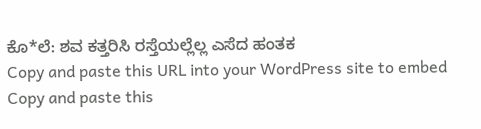ಕೊ*ಲೆ: ಶವ ಕತ್ತರಿಸಿ ರಸ್ತೆಯಲ್ಲೆಲ್ಲ ಎಸೆದ ಹಂತಕ
Copy and paste this URL into your WordPress site to embed
Copy and paste this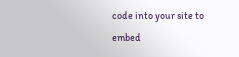code into your site to embed